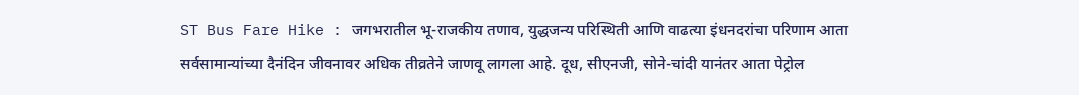ST Bus Fare Hike : जगभरातील भू-राजकीय तणाव, युद्धजन्य परिस्थिती आणि वाढत्या इंधनदरांचा परिणाम आता सर्वसामान्यांच्या दैनंदिन जीवनावर अधिक तीव्रतेने जाणवू लागला आहे. दूध, सीएनजी, सोने-चांदी यानंतर आता पेट्रोल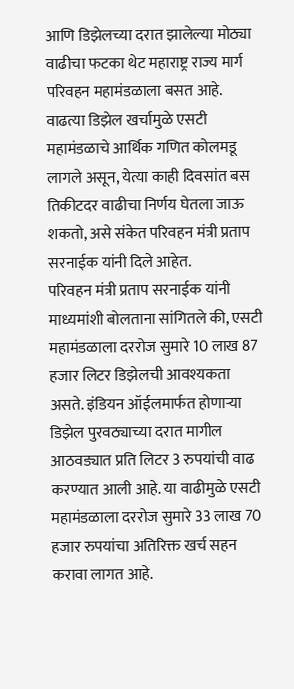आणि डिझेलच्या दरात झालेल्या मोठ्या वाढीचा फटका थेट महाराष्ट्र राज्य मार्ग परिवहन महामंडळाला बसत आहे. वाढत्या डिझेल खर्चामुळे एसटी महामंडळाचे आर्थिक गणित कोलमडू लागले असून, येत्या काही दिवसांत बस तिकीटदर वाढीचा निर्णय घेतला जाऊ शकतो, असे संकेत परिवहन मंत्री प्रताप सरनाईक यांनी दिले आहेत.
परिवहन मंत्री प्रताप सरनाईक यांनी माध्यमांशी बोलताना सांगितले की, एसटी महामंडळाला दररोज सुमारे 10 लाख 87 हजार लिटर डिझेलची आवश्यकता असते. इंडियन ऑईलमार्फत होणाऱ्या डिझेल पुरवठ्याच्या दरात मागील आठवड्यात प्रति लिटर 3 रुपयांची वाढ करण्यात आली आहे. या वाढीमुळे एसटी महामंडळाला दररोज सुमारे 33 लाख 70 हजार रुपयांचा अतिरिक्त खर्च सहन करावा लागत आहे.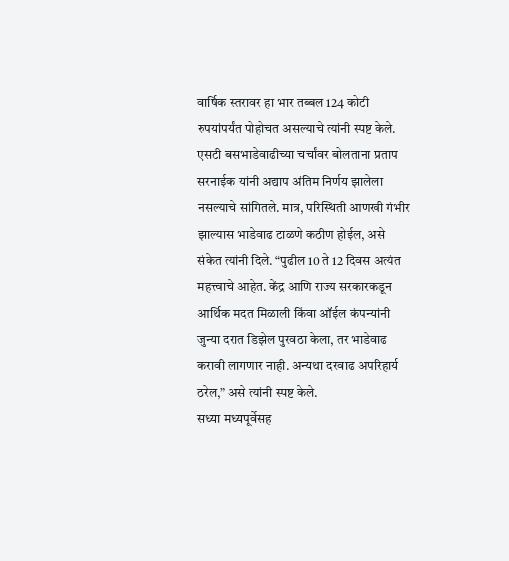वार्षिक स्तरावर हा भार तब्बल 124 कोटी रुपयांपर्यंत पोहोचत असल्याचे त्यांनी स्पष्ट केले.
एसटी बसभाडेवाढीच्या चर्चांवर बोलताना प्रताप सरनाईक यांनी अद्याप अंतिम निर्णय झालेला नसल्याचे सांगितले. मात्र, परिस्थिती आणखी गंभीर झाल्यास भाडेवाढ टाळणे कठीण होईल, असे संकेत त्यांनी दिले. “पुढील 10 ते 12 दिवस अत्यंत महत्त्वाचे आहेत. केंद्र आणि राज्य सरकारकडून आर्थिक मदत मिळाली किंवा ऑईल कंपन्यांनी जुन्या दरात डिझेल पुरवठा केला, तर भाडेवाढ करावी लागणार नाही. अन्यथा दरवाढ अपरिहार्य ठरेल,” असे त्यांनी स्पष्ट केले.
सध्या मध्यपूर्वेसह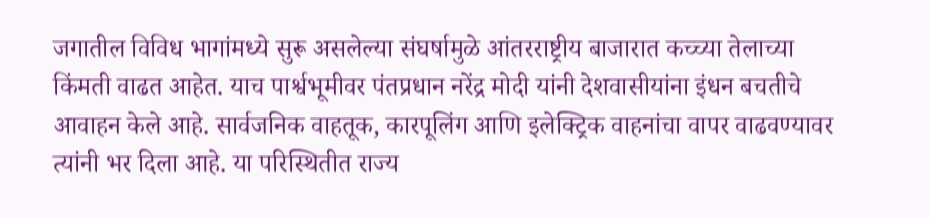जगातील विविध भागांमध्ये सुरू असलेल्या संघर्षामुळे आंतरराष्ट्रीय बाजारात कच्च्या तेलाच्या किंमती वाढत आहेत. याच पार्श्वभूमीवर पंतप्रधान नरेंद्र मोदी यांनी देशवासीयांना इंधन बचतीचे आवाहन केले आहे. सार्वजनिक वाहतूक, कारपूलिंग आणि इलेक्ट्रिक वाहनांचा वापर वाढवण्यावर त्यांनी भर दिला आहे. या परिस्थितीत राज्य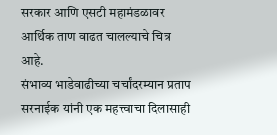सरकार आणि एसटी महामंडळावर आर्थिक ताण वाढत चालल्याचे चित्र आहे.
संभाव्य भाडेवाढीच्या चर्चांदरम्यान प्रताप सरनाईक यांनी एक महत्त्वाचा दिलासाही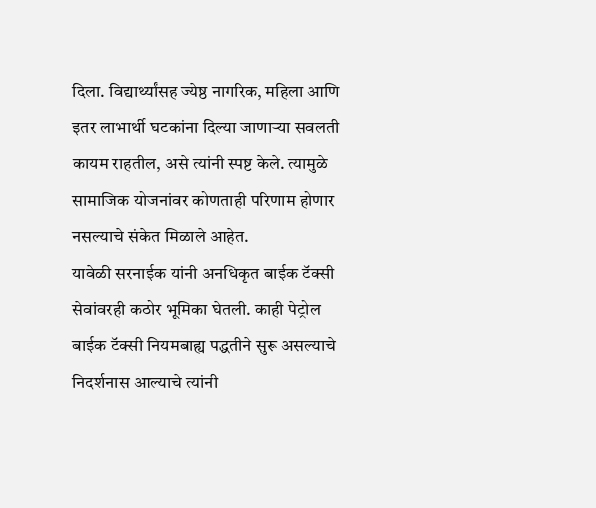दिला. विद्यार्थ्यांसह ज्येष्ठ नागरिक, महिला आणि इतर लाभार्थी घटकांना दिल्या जाणाऱ्या सवलती कायम राहतील, असे त्यांनी स्पष्ट केले. त्यामुळे सामाजिक योजनांवर कोणताही परिणाम होणार नसल्याचे संकेत मिळाले आहेत.
यावेळी सरनाईक यांनी अनधिकृत बाईक टॅक्सी सेवांवरही कठोर भूमिका घेतली. काही पेट्रोल बाईक टॅक्सी नियमबाह्य पद्धतीने सुरू असल्याचे निदर्शनास आल्याचे त्यांनी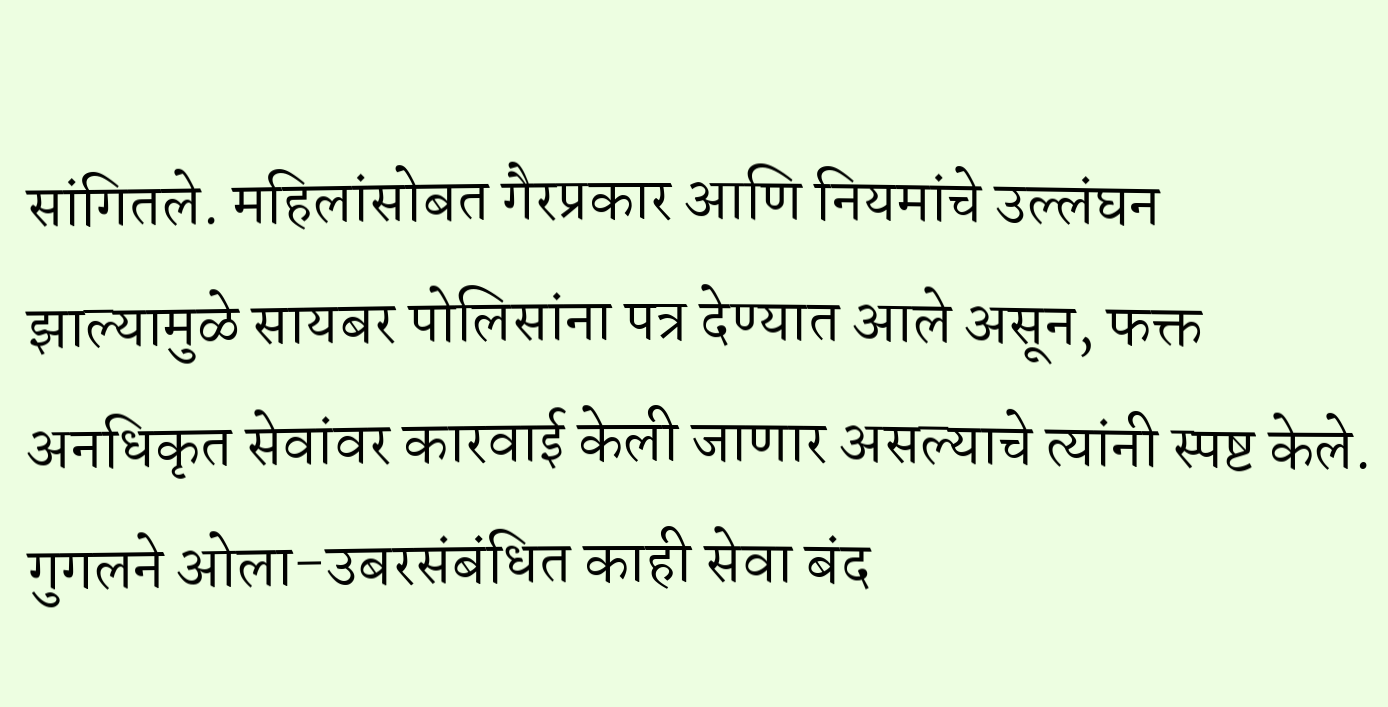सांगितले. महिलांसोबत गैरप्रकार आणि नियमांचे उल्लंघन झाल्यामुळे सायबर पोलिसांना पत्र देण्यात आले असून, फक्त अनधिकृत सेवांवर कारवाई केली जाणार असल्याचे त्यांनी स्पष्ट केले. गुगलने ओला-उबरसंबंधित काही सेवा बंद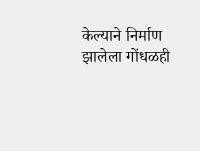केल्याने निर्माण झालेला गोंधळही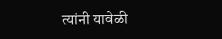त्यांनी यावेळी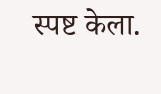स्पष्ट केला.